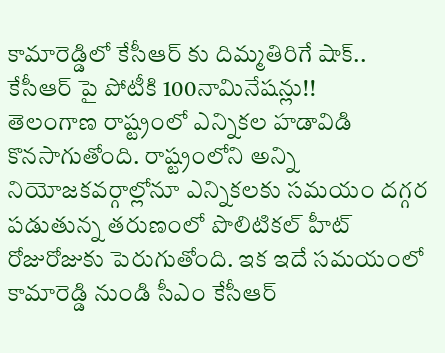కామారెడ్డిలో కేసీఆర్ కు దిమ్మతిరిగే షాక్.. కేసీఆర్ పై పోటీకి 100నామినేషన్లు!!
తెలంగాణ రాష్ట్రంలో ఎన్నికల హడావిడి కొనసాగుతోంది. రాష్ట్రంలోని అన్ని నియోజకవర్గాల్లోనూ ఎన్నికలకు సమయం దగ్గర పడుతున్న తరుణంలో పొలిటికల్ హీట్ రోజురోజుకు పెరుగుతోంది. ఇక ఇదే సమయంలో కామారెడ్డి నుండి సీఎం కేసీఆర్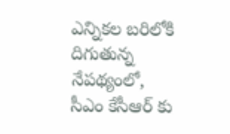ఎన్నికల బరిలోకి దిగుతున్న నేపథ్యంలో, సీఎం కేసీఆర్ కు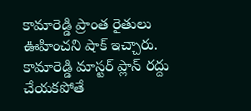కామారెడ్డి ప్రాంత రైతులు ఊహించని షాక్ ఇచ్చారు.
కామారెడ్డి మాస్టర్ ప్లాన్ రద్దు చేయకపోతే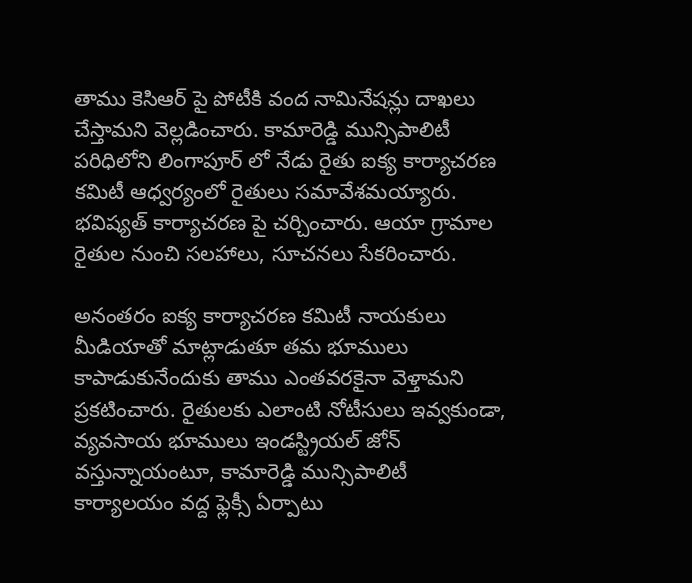తాము కెసిఆర్ పై పోటీకి వంద నామినేషన్లు దాఖలు చేస్తామని వెల్లడించారు. కామారెడ్డి మున్సిపాలిటీ పరిధిలోని లింగాపూర్ లో నేడు రైతు ఐక్య కార్యాచరణ కమిటీ ఆధ్వర్యంలో రైతులు సమావేశమయ్యారు. భవిష్యత్ కార్యాచరణ పై చర్చించారు. ఆయా గ్రామాల రైతుల నుంచి సలహాలు, సూచనలు సేకరించారు.

అనంతరం ఐక్య కార్యాచరణ కమిటీ నాయకులు మీడియాతో మాట్లాడుతూ తమ భూములు కాపాడుకునేందుకు తాము ఎంతవరకైనా వెళ్తామని ప్రకటించారు. రైతులకు ఎలాంటి నోటీసులు ఇవ్వకుండా, వ్యవసాయ భూములు ఇండస్ట్రియల్ జోన్ వస్తున్నాయంటూ, కామారెడ్డి మున్సిపాలిటీ కార్యాలయం వద్ద ఫ్లెక్సీ ఏర్పాటు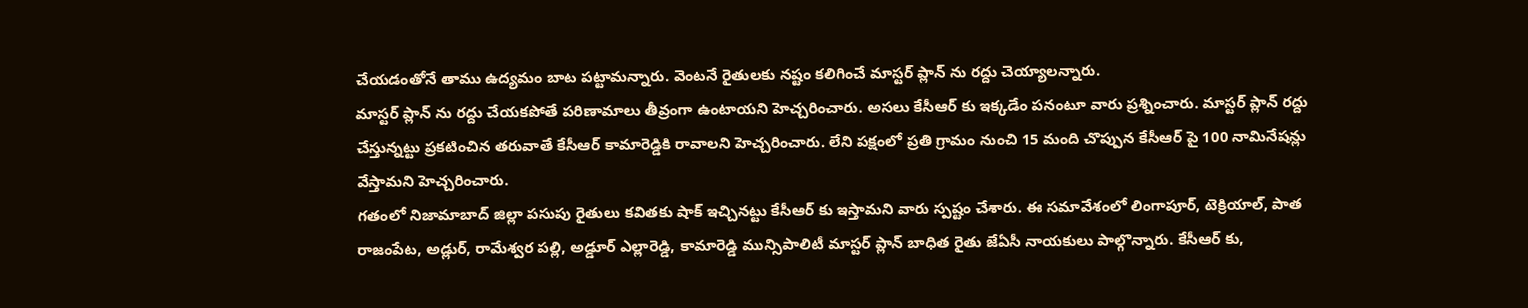చేయడంతోనే తాము ఉద్యమం బాట పట్టామన్నారు. వెంటనే రైతులకు నష్టం కలిగించే మాస్టర్ ప్లాన్ ను రద్దు చెయ్యాలన్నారు.
మాస్టర్ ప్లాన్ ను రద్దు చేయకపోతే పరిణామాలు తీవ్రంగా ఉంటాయని హెచ్చరించారు. అసలు కేసీఆర్ కు ఇక్కడేం పనంటూ వారు ప్రశ్నించారు. మాస్టర్ ప్లాన్ రద్దు చేస్తున్నట్టు ప్రకటించిన తరువాతే కేసీఆర్ కామారెడ్డికి రావాలని హెచ్చరించారు. లేని పక్షంలో ప్రతి గ్రామం నుంచి 15 మంది చొప్పున కేసీఆర్ పై 100 నామినేషన్లు వేస్తామని హెచ్చరించారు.
గతంలో నిజామాబాద్ జిల్లా పసుపు రైతులు కవితకు షాక్ ఇచ్చినట్టు కేసీఆర్ కు ఇస్తామని వారు స్పష్టం చేశారు. ఈ సమావేశంలో లింగాపూర్, టెక్రియాల్, పాత రాజంపేట, అడ్లుర్, రామేశ్వర పల్లి, అడ్డూర్ ఎల్లారెడ్డి, కామారెడ్డి మున్సిపాలిటీ మాస్టర్ ప్లాన్ బాధిత రైతు జేఏసీ నాయకులు పాల్గొన్నారు. కేసీఆర్ కు,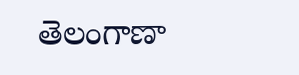తెలంగాణా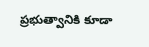ప్రభుత్వానికి కూడా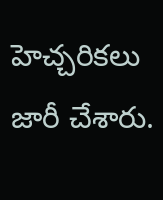హెచ్చరికలు జారీ చేశారు.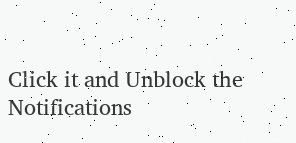Click it and Unblock the Notifications